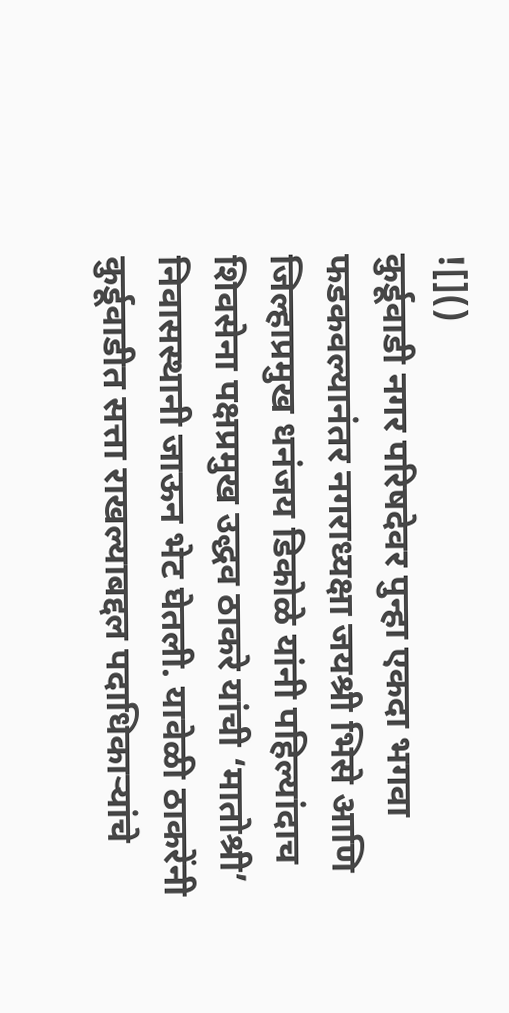![]()
कुर्डूवाडी नगर परिषदेवर पुन्हा एकदा भगवा फडकवल्यानंतर नगराध्यक्षा जयश्री भिसे आणि जिल्हाप्रमुख धनंजय डिकोळे यांनी पहिल्यांदाच शिवसेना पक्षप्रमुख उद्धव ठाकरे यांची ‘मातोश्री’ निवासस्थानी जाऊन भेट घेतली. यावेळी ठाकरेंनी कुर्डूवाडीत सत्ता राखल्याबद्दल पदाधिकाऱ्यांचे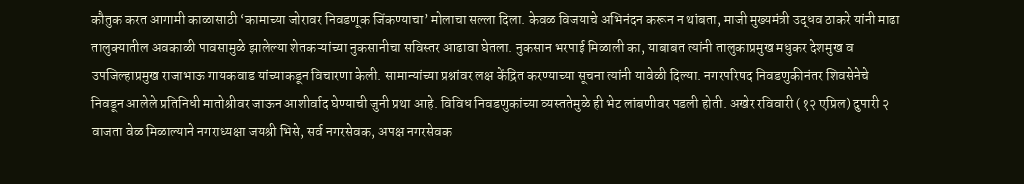कौतुक करत आगामी काळासाठी ‘कामाच्या जोरावर निवडणूक जिंकण्याचा’ मोलाचा सल्ला दिला. केवळ विजयाचे अभिनंदन करून न थांबता, माजी मुख्यमंत्री उद्धव ठाकरे यांनी माढा तालुक्यातील अवकाळी पावसामुळे झालेल्या शेतकऱ्यांच्या नुकसानीचा सविस्तर आढावा घेतला. नुकसान भरपाई मिळाली का, याबाबत त्यांनी तालुकाप्रमुख मधुकर देशमुख व उपजिल्हाप्रमुख राजाभाऊ गायकवाड यांच्याकडून विचारणा केली. सामान्यांच्या प्रश्नांवर लक्ष केंद्रित करण्याच्या सूचना त्यांनी यावेळी दिल्या. नगरपरिषद निवडणुकीनंतर शिवसेनेचे निवडून आलेले प्रतिनिधी मातोश्रीवर जाऊन आशीर्वाद घेण्याची जुनी प्रथा आहे. विविध निवडणुकांच्या व्यस्ततेमुळे ही भेट लांबणीवर पडली होती. अखेर रविवारी (१२ एप्रिल) दुपारी २ वाजता वेळ मिळाल्याने नगराध्यक्षा जयश्री भिसे, सर्व नगरसेवक, अपक्ष नगरसेवक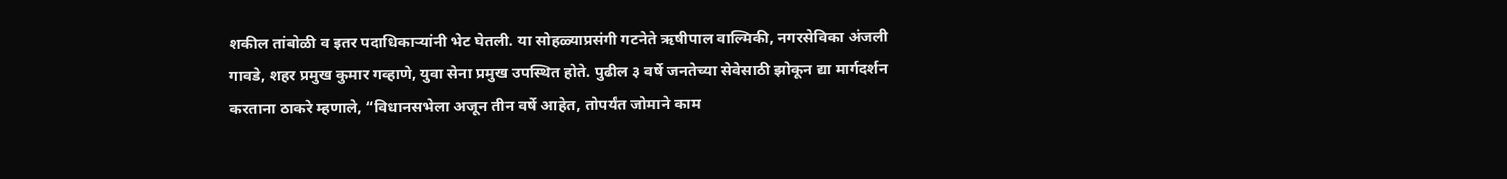शकील तांबोळी व इतर पदाधिकाऱ्यांनी भेट घेतली. या सोहळ्याप्रसंगी गटनेते ऋषीपाल वाल्मिकी, नगरसेविका अंजली गावडे, शहर प्रमुख कुमार गव्हाणे, युवा सेना प्रमुख उपस्थित होते. पुढील ३ वर्षे जनतेच्या सेवेसाठी झोकून द्या मार्गदर्शन करताना ठाकरे म्हणाले, “विधानसभेला अजून तीन वर्षे आहेत, तोपर्यंत जोमाने काम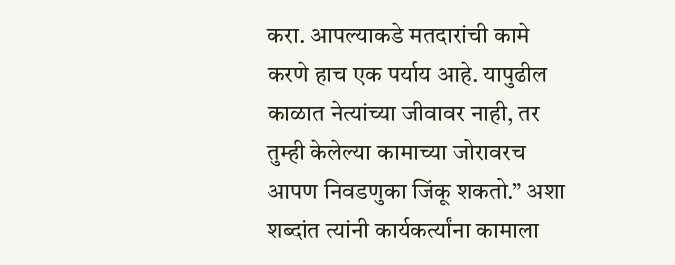करा. आपल्याकडे मतदारांची कामे करणे हाच एक पर्याय आहे. यापुढील काळात नेत्यांच्या जीवावर नाही, तर तुम्ही केलेल्या कामाच्या जोरावरच आपण निवडणुका जिंकू शकतो.” अशा शब्दांत त्यांनी कार्यकर्त्यांना कामाला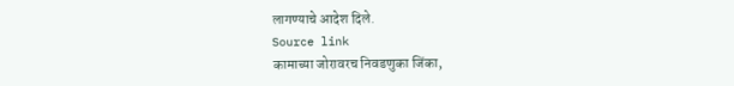लागण्याचे आदेश दिले.
Source link
कामाच्या जोरावरच निवडणुका जिंका,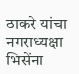ठाकरे यांचा नगराध्यक्षा भिसेंना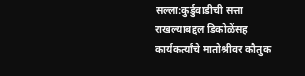सल्ला:कुर्डुवाडीची सत्ता राखल्याबद्दल डिकोळेंसह कार्यकर्त्यांचे मातोश्रीवर कौतुक